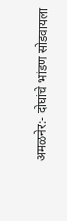अमळनेर:- दोघांचे भांडण सोडवायला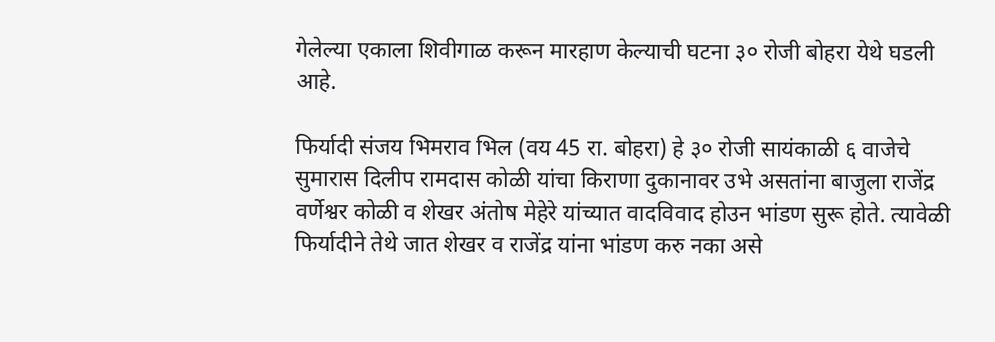गेलेल्या एकाला शिवीगाळ करून मारहाण केल्याची घटना ३० रोजी बोहरा येथे घडली आहे.

फिर्यादी संजय भिमराव भिल (वय 45 रा. बोहरा) हे ३० रोजी सायंकाळी ६ वाजेचे सुमारास दिलीप रामदास कोळी यांचा किराणा दुकानावर उभे असतांना बाजुला राजेंद्र वर्णेश्वर कोळी व शेखर अंतोष मेहेरे यांच्यात वादविवाद होउन भांडण सुरू होते. त्यावेळी फिर्यादीने तेथे जात शेखर व राजेंद्र यांना भांडण करु नका असे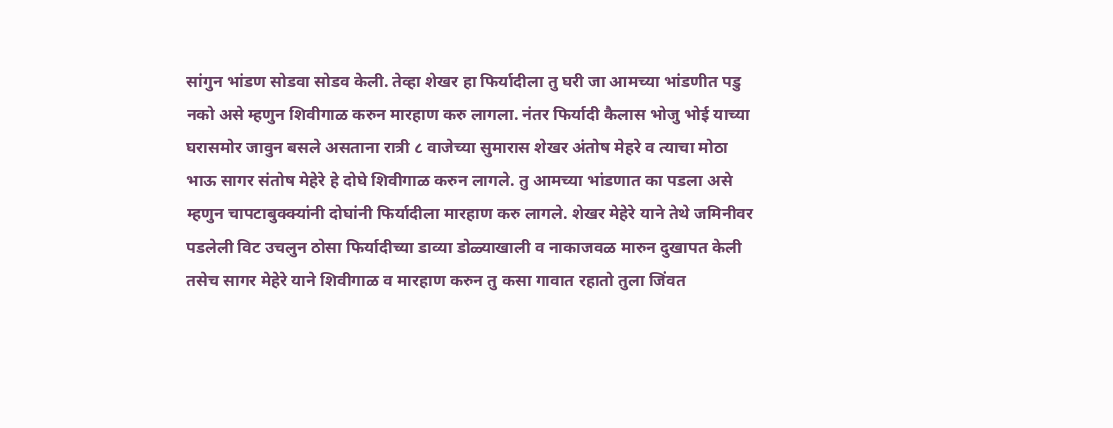सांगुन भांडण सोडवा सोडव केली. तेव्हा शेखर हा फिर्यादीला तु घरी जा आमच्या भांडणीत पडु नको असे म्हणुन शिवीगाळ करुन मारहाण करु लागला. नंतर फिर्यादी कैलास भोजु भोई याच्या घरासमोर जावुन बसले असताना रात्री ८ वाजेच्या सुमारास शेखर अंतोष मेहरे व त्याचा मोठा भाऊ सागर संतोष मेहेरे हे दोघे शिवीगाळ करुन लागले. तु आमच्या भांडणात का पडला असे म्हणुन चापटाबुक्क्यांनी दोघांनी फिर्यादीला मारहाण करु लागले. शेखर मेहेरे याने तेथे जमिनीवर पडलेली विट उचलुन ठोसा फिर्यादीच्या डाव्या डोळ्याखाली व नाकाजवळ मारुन दुखापत केली तसेच सागर मेहेरे याने शिवीगाळ व मारहाण करुन तु कसा गावात रहातो तुला जिंवत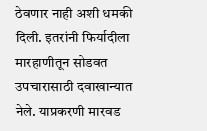ठेवणार नाही अशी धमकी दिली. इतरांनी फिर्यादीला मारहाणीतून सोडवत उपचारासाठी दवाखान्यात नेले. याप्रकरणी मारवड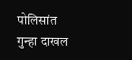पोलिसांत गुन्हा दाखल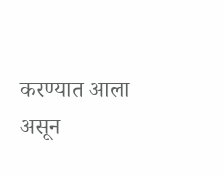करण्यात आला असून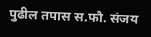पुढील तपास स.फौ. संजय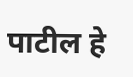पाटील हे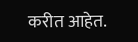करीत आहेत.